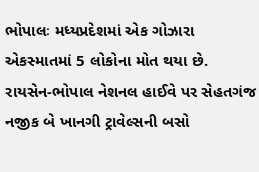ભોપાલઃ મધ્યપ્રદેશમાં એક ગોઝારા એકસ્માતમાં 5 લોકોના મોત થયા છે. રાયસેન-ભોપાલ નેશનલ હાઈવે પર સેહતગંજ નજીક બે ખાનગી ટ્રાવેલ્સની બસો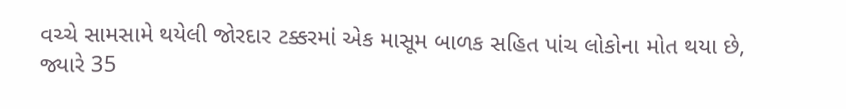વચ્ચે સામસામે થયેલી જોરદાર ટક્કરમાં એક માસૂમ બાળક સહિત પાંચ લોકોના મોત થયા છે, જ્યારે 35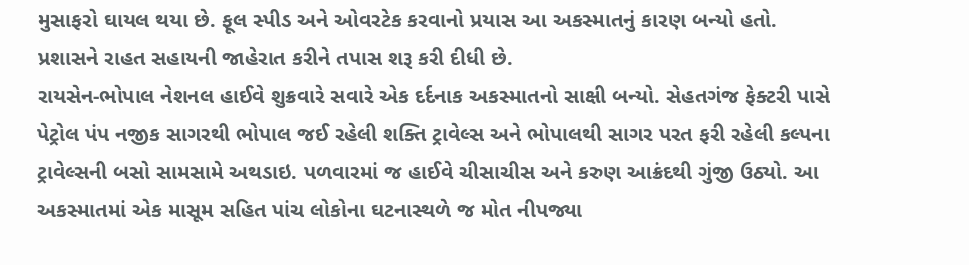મુસાફરો ઘાયલ થયા છે. ફૂલ સ્પીડ અને ઓવરટેક કરવાનો પ્રયાસ આ અકસ્માતનું કારણ બન્યો હતો. પ્રશાસને રાહત સહાયની જાહેરાત કરીને તપાસ શરૂ કરી દીધી છે.
રાયસેન-ભોપાલ નેશનલ હાઈવે શુક્રવારે સવારે એક દર્દનાક અકસ્માતનો સાક્ષી બન્યો. સેહતગંજ ફેક્ટરી પાસે પેટ્રોલ પંપ નજીક સાગરથી ભોપાલ જઈ રહેલી શક્તિ ટ્રાવેલ્સ અને ભોપાલથી સાગર પરત ફરી રહેલી કલ્પના ટ્રાવેલ્સની બસો સામસામે અથડાઇ. પળવારમાં જ હાઈવે ચીસાચીસ અને કરુણ આક્રંદથી ગુંજી ઉઠ્યો. આ અકસ્માતમાં એક માસૂમ સહિત પાંચ લોકોના ઘટનાસ્થળે જ મોત નીપજ્યા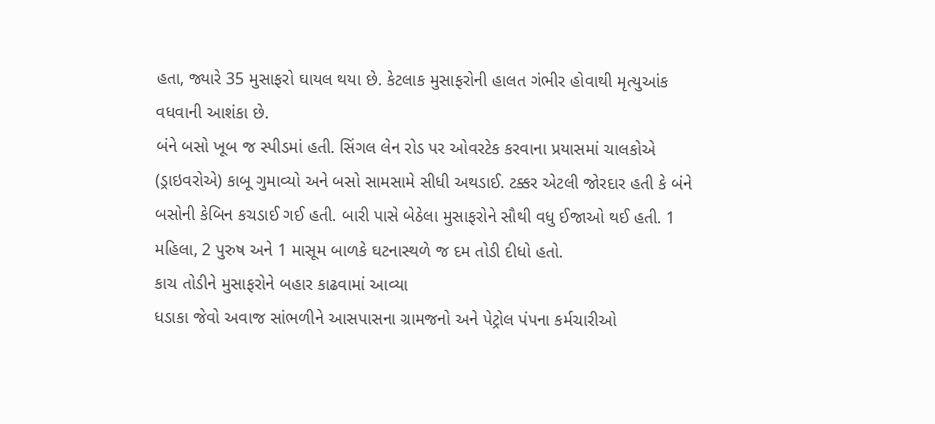હતા, જ્યારે 35 મુસાફરો ઘાયલ થયા છે. કેટલાક મુસાફરોની હાલત ગંભીર હોવાથી મૃત્યુઆંક વધવાની આશંકા છે.
બંને બસો ખૂબ જ સ્પીડમાં હતી. સિંગલ લેન રોડ પર ઓવરટેક કરવાના પ્રયાસમાં ચાલકોએ (ડ્રાઇવરોએ) કાબૂ ગુમાવ્યો અને બસો સામસામે સીધી અથડાઈ. ટક્કર એટલી જોરદાર હતી કે બંને બસોની કેબિન કચડાઈ ગઈ હતી. બારી પાસે બેઠેલા મુસાફરોને સૌથી વધુ ઈજાઓ થઈ હતી. 1 મહિલા, 2 પુરુષ અને 1 માસૂમ બાળકે ઘટનાસ્થળે જ દમ તોડી દીધો હતો.
કાચ તોડીને મુસાફરોને બહાર કાઢવામાં આવ્યા
ધડાકા જેવો અવાજ સાંભળીને આસપાસના ગ્રામજનો અને પેટ્રોલ પંપના કર્મચારીઓ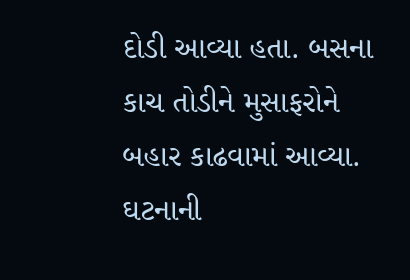દોડી આવ્યા હતા. બસના કાચ તોડીને મુસાફરોને બહાર કાઢવામાં આવ્યા. ઘટનાની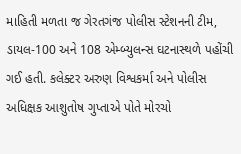માહિતી મળતા જ ગેરતગંજ પોલીસ સ્ટેશનની ટીમ, ડાયલ-100 અને 108 એમ્બ્યુલન્સ ઘટનાસ્થળે પહોંચી ગઈ હતી. કલેક્ટર અરુણ વિશ્વકર્મા અને પોલીસ અધિક્ષક આશુતોષ ગુપ્તાએ પોતે મોરચો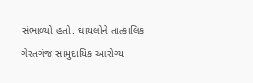સંભાળ્યો હતો. ઘાયલોને તાત્કાલિક ગેરતગંજ સામુદાયિક આરોગ્ય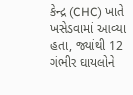કેન્દ્ર (CHC) ખાતે ખસેડવામાં આવ્યા હતા, જ્યાંથી 12 ગંભીર ઘાયલોને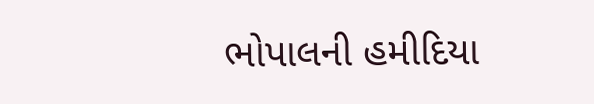ભોપાલની હમીદિયા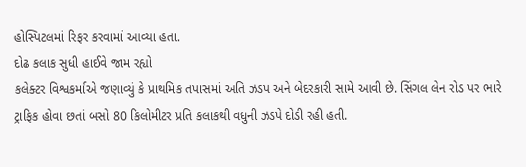હોસ્પિટલમાં રિફર કરવામાં આવ્યા હતા.
દોઢ કલાક સુધી હાઈવે જામ રહ્યો
કલેક્ટર વિશ્વકર્માએ જણાવ્યું કે પ્રાથમિક તપાસમાં અતિ ઝડપ અને બેદરકારી સામે આવી છે. સિંગલ લેન રોડ પર ભારે ટ્રાફિક હોવા છતાં બસો 80 કિલોમીટર પ્રતિ કલાકથી વધુની ઝડપે દોડી રહી હતી.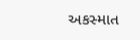અકસ્માત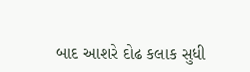બાદ આશરે દોઢ કલાક સુધી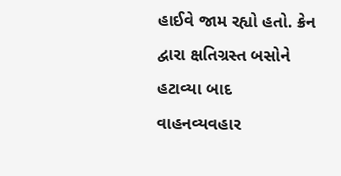હાઈવે જામ રહ્યો હતો. ક્રેન દ્વારા ક્ષતિગ્રસ્ત બસોને હટાવ્યા બાદ વાહનવ્યવહાર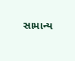સામાન્ય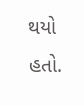થયો હતો.